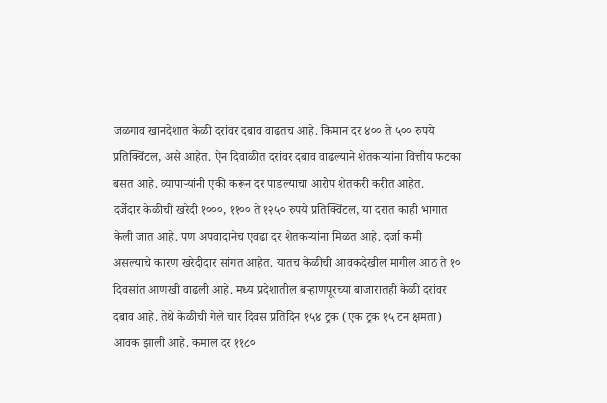जळगाव खानदेशात केळी दरांवर दबाव वाढतच आहे. किमान दर ४०० ते ५०० रुपये प्रतिक्विंटल, असे आहेत. ऐन दिवाळीत दरांवर दबाव वाढल्याने शेतकऱ्यांना वित्तीय फटका बसत आहे. व्यापाऱ्यांनी एकी करून दर पाडल्याचा आरोप शेतकरी करीत आहेत.
दर्जेदार केळीची खरेदी १०००, ११०० ते १२५० रुपये प्रतिक्विंटल, या दरात काही भागात केली जात आहे. पण अपवादानेच एवढा दर शेतकऱ्यांना मिळत आहे. दर्जा कमी असल्याचे कारण खरेदीदार सांगत आहेत. यातच केळीची आवकदेखील मागील आठ ते १० दिवसांत आणखी वाढली आहे. मध्य प्रदेशातील बऱ्हाणपूरच्या बाजारातही केळी दरांवर दबाव आहे. तेथे केळीची गेले चार दिवस प्रतिदिन १५४ ट्रक (एक ट्रक १५ टन क्षमता) आवक झाली आहे. कमाल दर ११८०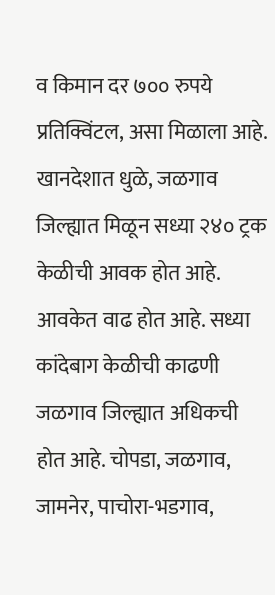व किमान दर ७०० रुपये प्रतिक्विंटल, असा मिळाला आहे.
खानदेशात धुळे, जळगाव जिल्ह्यात मिळून सध्या २४० ट्रक केळीची आवक होत आहे. आवकेत वाढ होत आहे. सध्या कांदेबाग केळीची काढणी जळगाव जिल्ह्यात अधिकची होत आहे. चोपडा, जळगाव, जामनेर, पाचोरा-भडगाव,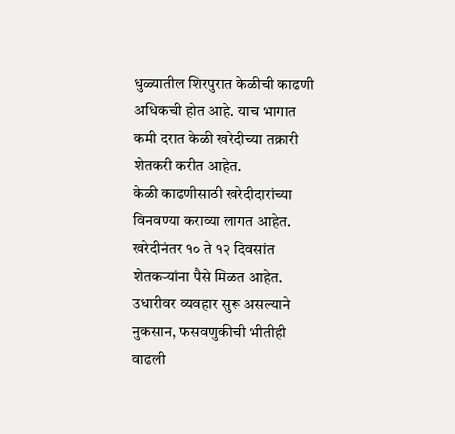धुळ्यातील शिरपुरात केळीची काढणी अधिकची होत आहे. याच भागात कमी दरात केळी खरेदीच्या तक्रारी शेतकरी करीत आहेत.
केळी काढणीसाठी खरेदीदारांच्या विनवण्या कराव्या लागत आहेत. खरेदीनंतर १० ते १२ दिवसांत शेतकऱ्यांना पैसे मिळत आहेत. उधारीवर व्यवहार सुरू असल्याने नुकसान, फसवणुकीची भीतीही वाढली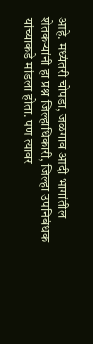आहे. मध्यंतरी चोपडा, जळगाव आदी भागांतील शेतकऱ्यांनी हा प्रश्न जिल्हाधिकारी, जिल्हा उपनिबंधक यांच्याकडे मांडला होता. पण त्यावर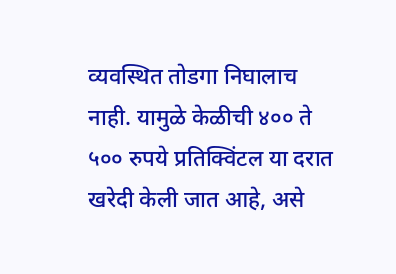व्यवस्थित तोडगा निघालाच नाही. यामुळे केळीची ४०० ते ५०० रुपये प्रतिक्विंटल या दरात खरेदी केली जात आहे, असे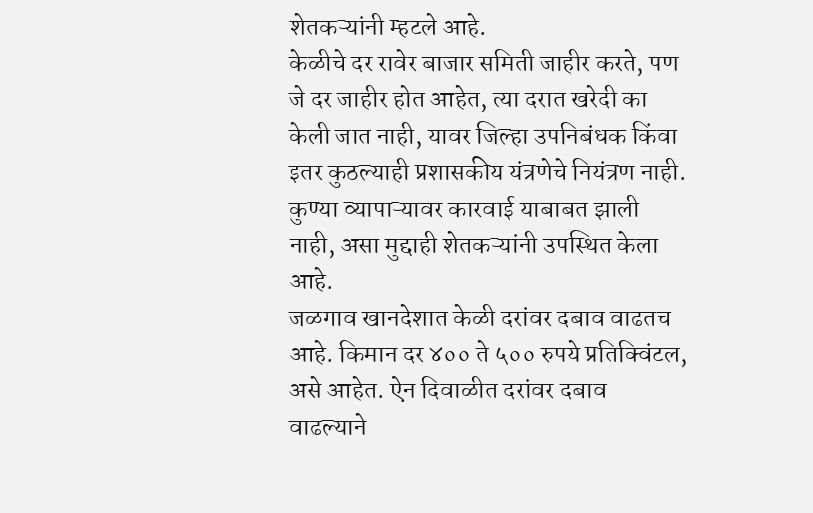शेतकऱ्यांनी म्हटले आहे.
केळीचे दर रावेर बाजार समिती जाहीर करते, पण जे दर जाहीर होत आहेत, त्या दरात खरेदी का केली जात नाही, यावर जिल्हा उपनिबंधक किंवा इतर कुठल्याही प्रशासकीय यंत्रणेचे नियंत्रण नाही. कुण्या व्यापाऱ्यावर कारवाई याबाबत झाली नाही, असा मुद्दाही शेतकऱ्यांनी उपस्थित केला आहे.
जळगाव खानदेशात केळी दरांवर दबाव वाढतच आहे. किमान दर ४०० ते ५०० रुपये प्रतिक्विंटल, असे आहेत. ऐन दिवाळीत दरांवर दबाव वाढल्याने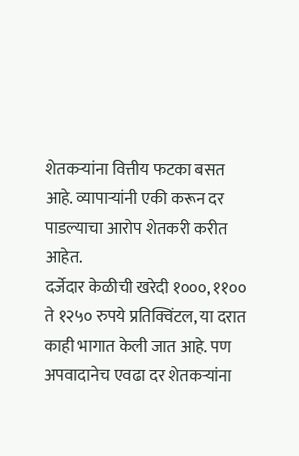शेतकऱ्यांना वित्तीय फटका बसत आहे. व्यापाऱ्यांनी एकी करून दर पाडल्याचा आरोप शेतकरी करीत आहेत.
दर्जेदार केळीची खरेदी १०००, ११०० ते १२५० रुपये प्रतिक्विंटल, या दरात काही भागात केली जात आहे. पण अपवादानेच एवढा दर शेतकऱ्यांना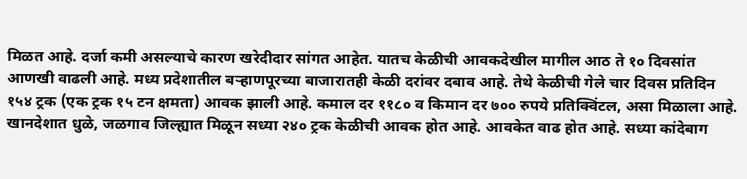मिळत आहे. दर्जा कमी असल्याचे कारण खरेदीदार सांगत आहेत. यातच केळीची आवकदेखील मागील आठ ते १० दिवसांत आणखी वाढली आहे. मध्य प्रदेशातील बऱ्हाणपूरच्या बाजारातही केळी दरांवर दबाव आहे. तेथे केळीची गेले चार दिवस प्रतिदिन १५४ ट्रक (एक ट्रक १५ टन क्षमता) आवक झाली आहे. कमाल दर ११८० व किमान दर ७०० रुपये प्रतिक्विंटल, असा मिळाला आहे.
खानदेशात धुळे, जळगाव जिल्ह्यात मिळून सध्या २४० ट्रक केळीची आवक होत आहे. आवकेत वाढ होत आहे. सध्या कांदेबाग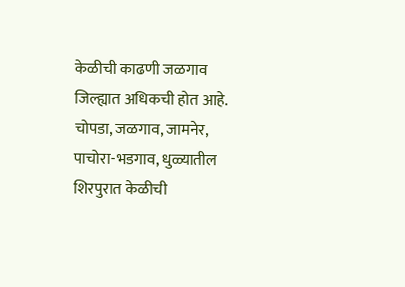केळीची काढणी जळगाव जिल्ह्यात अधिकची होत आहे. चोपडा, जळगाव, जामनेर, पाचोरा-भडगाव, धुळ्यातील शिरपुरात केळीची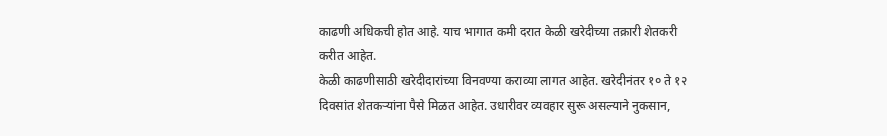काढणी अधिकची होत आहे. याच भागात कमी दरात केळी खरेदीच्या तक्रारी शेतकरी करीत आहेत.
केळी काढणीसाठी खरेदीदारांच्या विनवण्या कराव्या लागत आहेत. खरेदीनंतर १० ते १२ दिवसांत शेतकऱ्यांना पैसे मिळत आहेत. उधारीवर व्यवहार सुरू असल्याने नुकसान,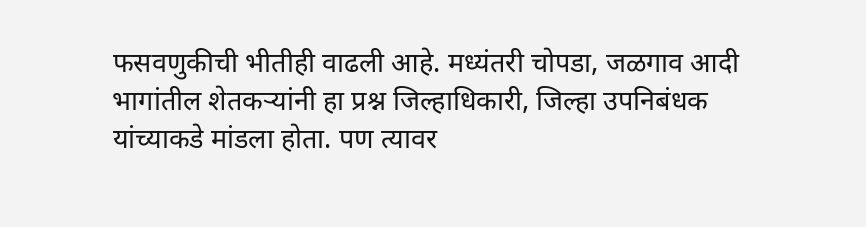फसवणुकीची भीतीही वाढली आहे. मध्यंतरी चोपडा, जळगाव आदी भागांतील शेतकऱ्यांनी हा प्रश्न जिल्हाधिकारी, जिल्हा उपनिबंधक यांच्याकडे मांडला होता. पण त्यावर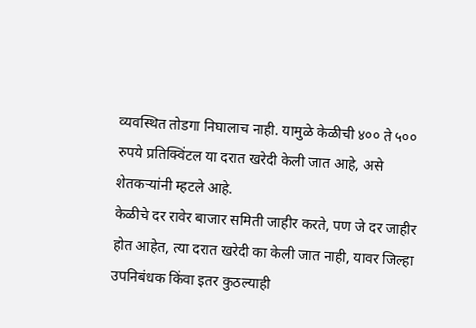व्यवस्थित तोडगा निघालाच नाही. यामुळे केळीची ४०० ते ५०० रुपये प्रतिक्विंटल या दरात खरेदी केली जात आहे, असे शेतकऱ्यांनी म्हटले आहे.
केळीचे दर रावेर बाजार समिती जाहीर करते, पण जे दर जाहीर होत आहेत, त्या दरात खरेदी का केली जात नाही, यावर जिल्हा उपनिबंधक किंवा इतर कुठल्याही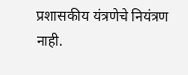प्रशासकीय यंत्रणेचे नियंत्रण नाही.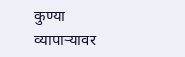कुण्या व्यापाऱ्यावर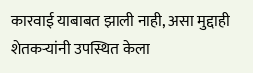कारवाई याबाबत झाली नाही, असा मुद्दाही शेतकऱ्यांनी उपस्थित केला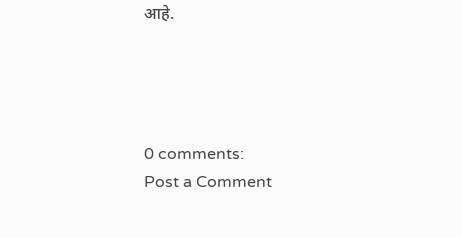आहे.




0 comments:
Post a Comment